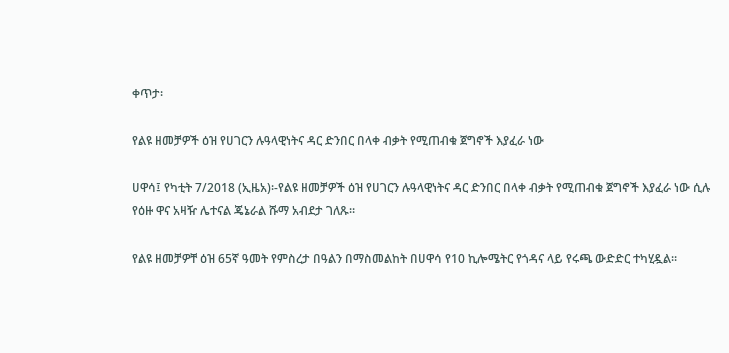ቀጥታ፡

የልዩ ዘመቻዎች ዕዝ የሀገርን ሉዓላዊነትና ዳር ድንበር በላቀ ብቃት የሚጠብቁ ጀግኖች እያፈራ ነው

ሀዋሳ፤ የካቲት 7/2018 (ኢዜአ)፡-የልዩ ዘመቻዎች ዕዝ የሀገርን ሉዓላዊነትና ዳር ድንበር በላቀ ብቃት የሚጠብቁ ጀግኖች እያፈራ ነው ሲሉ የዕዙ ዋና አዛዥ ሌተናል ጄኔራል ሹማ አብደታ ገለጹ።

የልዩ ዘመቻዎቸ ዕዝ 65ኛ ዓመት የምስረታ በዓልን በማስመልከት በሀዋሳ የ10 ኪሎሜትር የጎዳና ላይ የሩጫ ውድድር ተካሂዷል።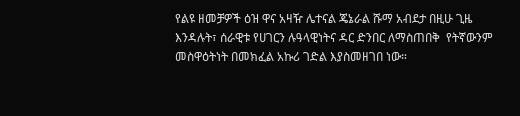የልዩ ዘመቻዎች ዕዝ ዋና አዛዥ ሌተናል ጄኔራል ሹማ አብደታ በዚሁ ጊዜ እንዳሉት፣ ሰራዊቱ የሀገርን ሉዓላዊነትና ዳር ድንበር ለማስጠበቅ  የትኛውንም መስዋዕትነት በመክፈል አኩሪ ገድል እያስመዘገበ ነው።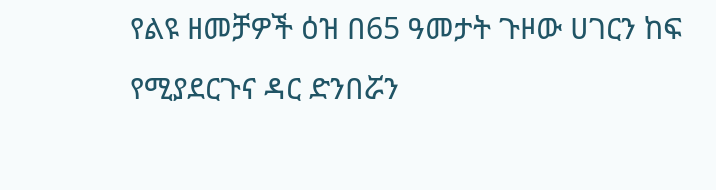የልዩ ዘመቻዎች ዕዝ በ65 ዓመታት ጉዞው ሀገርን ከፍ የሚያደርጉና ዳር ድንበሯን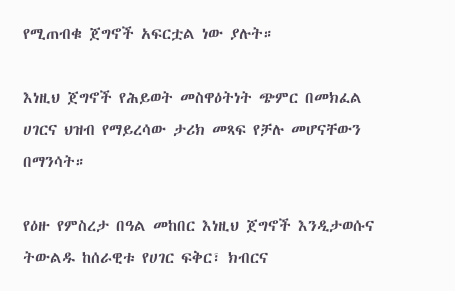የሚጠብቁ ጀግኖች አፍርቷል ነው ያሉት።

እነዚህ ጀግኖች የሕይወት መስዋዕትነት ጭምር በመክፈል ሀገርና ህዝብ የማይረሳው ታሪክ መጻፍ የቻሉ መሆናቸውን በማንሳት።

የዕዙ የምስረታ በዓል መከበር እነዚህ ጀግኖች እንዲታወሱና ትውልዱ ከሰራዊቱ የሀገር ፍቅር፣ ክብርና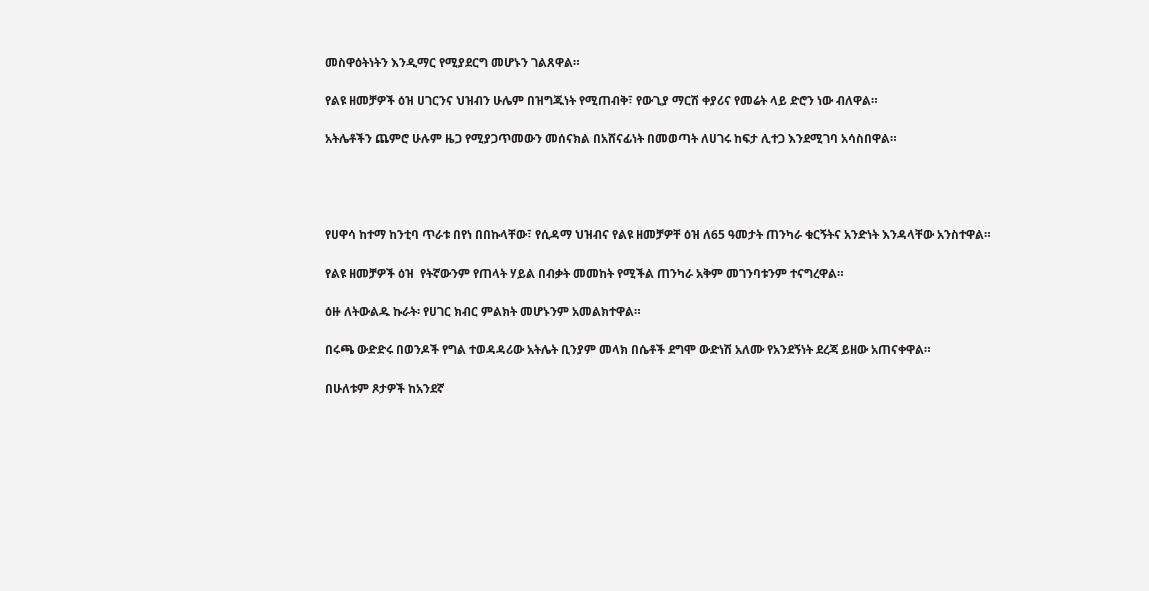መስዋዕትነትን እንዲማር የሚያደርግ መሆኑን ገልጸዋል።

የልዩ ዘመቻዎች ዕዝ ሀገርንና ህዝብን ሁሌም በዝግጁነት የሚጠብቅ፣ የውጊያ ማርሽ ቀያሪና የመሬት ላይ ድሮን ነው ብለዋል።

አትሌቶችን ጨምሮ ሁሉም ዜጋ የሚያጋጥመውን መሰናክል በአሸናፊነት በመወጣት ለሀገሩ ከፍታ ሊተጋ እንደሚገባ አሳስበዋል።




የሀዋሳ ከተማ ከንቲባ ጥራቱ በየነ በበኩላቸው፣ የሲዳማ ህዝብና የልዩ ዘመቻዎቸ ዕዝ ለ65 ዓመታት ጠንካራ ቁርኝትና አንድነት እንዳላቸው አንስተዋል።

የልዩ ዘመቻዎች ዕዝ  የትኛውንም የጠላት ሃይል በብቃት መመከት የሚችል ጠንካራ አቅም መገንባቱንም ተናግረዋል።

ዕዙ ለትውልዱ ኩራት፡ የሀገር ክብር ምልክት መሆኑንም አመልክተዋል።

በሩጫ ውድድሩ በወንዶች የግል ተወዳዳሪው አትሌት ቢንያም መላክ በሴቶች ደግሞ ውድነሽ አለሙ የአንደኝነት ደረጃ ይዘው አጠናቀዋል።

በሁለቱም ጾታዎች ከአንደኛ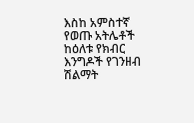እስከ አምስተኛ የወጡ አትሌቶች ከዕለቱ የክብር እንግዶች የገንዘብ ሽልማት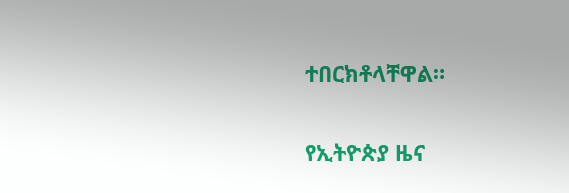ተበርክቶላቸዋል።

የኢትዮጵያ ዜና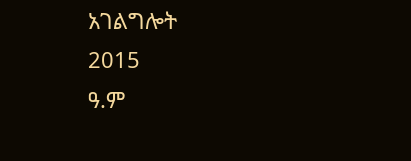አገልግሎት
2015
ዓ.ም